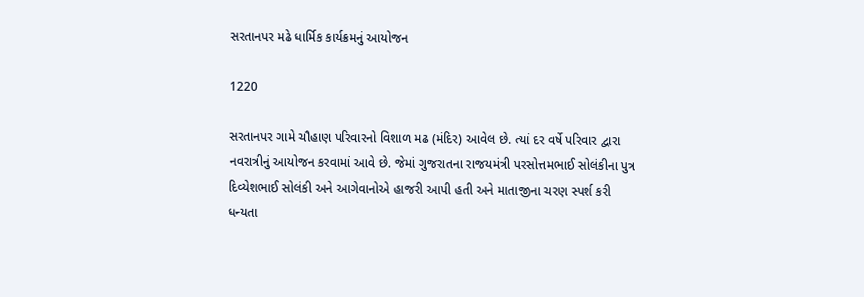સરતાનપર મઢે ધાર્મિક કાર્યક્રમનું આયોજન

1220

સરતાનપર ગામે ચૌહાણ પરિવારનો વિશાળ મઢ (મંદિર) આવેલ છે. ત્યાં દર વર્ષે પરિવાર દ્વારા નવરાત્રીનું આયોજન કરવામાં આવે છે. જેમાં ગુજરાતના રાજયમંત્રી પરસોત્તમભાઈ સોલંકીના પુત્ર દિવ્યેશભાઈ સોલંકી અને આગેવાનોએ હાજરી આપી હતી અને માતાજીના ચરણ સ્પર્શ કરી ધન્યતા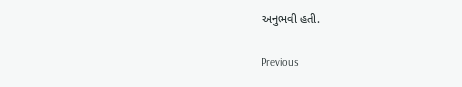અનુભવી હતી.

Previous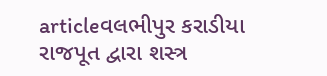articleવલભીપુર કરાડીયા રાજપૂત દ્વારા શસ્ત્ર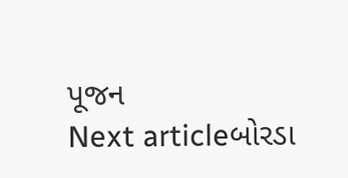પૂજન
Next articleબોરડા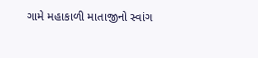ગામે મહાકાળી માતાજીનો સ્વાંગ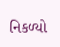નિકળ્યો